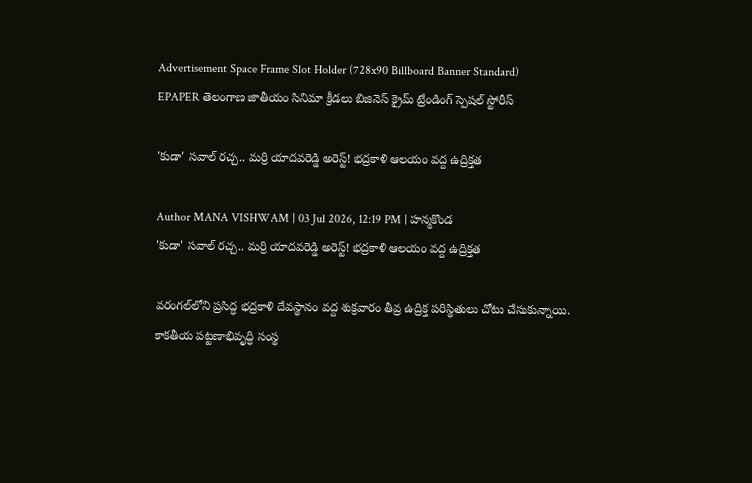Advertisement Space Frame Slot Holder (728x90 Billboard Banner Standard)
EPAPER తెలంగాణ జాతీయం సినిమా క్రీడలు బిజినెస్ క్రైమ్ ట్రేండింగ్ స్పెషల్ స్టోరీస్

'కుడా' సవాల్ రచ్చ.. మర్రి యాదవరెడ్డి అరెస్ట్! భద్రకాళి ఆలయం వద్ద ఉద్రిక్తత

Author MANA VISHWAM | 03 Jul 2026, 12:19 PM | హన్మకొండ
'కుడా' సవాల్ రచ్చ.. మర్రి యాదవరెడ్డి అరెస్ట్! భద్రకాళి ఆలయం వద్ద ఉద్రిక్తత

వరంగల్‌లోని ప్రసిద్ధ భద్రకాళి దేవస్థానం వద్ద శుక్రవారం తీవ్ర ఉద్రిక్త పరిస్థితులు చోటు చేసుకున్నాయి. కాకతీయ పట్టణాభివృద్ధి సంస్థ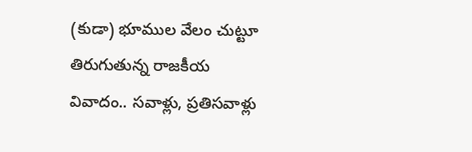(కుడా) భూముల వేలం చుట్టూ తిరుగుతున్న రాజకీయ వివాదం.. సవాళ్లు, ప్రతిసవాళ్లు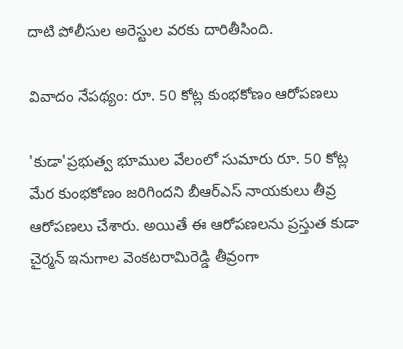దాటి పోలీసుల అరెస్టుల వరకు దారితీసింది.

వివాదం నేపథ్యం: రూ. 50 కోట్ల కుంభకోణం ఆరోపణలు

'కుడా'ప్రభుత్వ భూముల వేలంలో సుమారు రూ. 50 కోట్ల మేర కుంభకోణం జరిగిందని బీఆర్ఎస్ నాయకులు తీవ్ర ఆరోపణలు చేశారు. అయితే ఈ ఆరోపణలను ప్రస్తుత కుడా చైర్మన్ ఇనుగాల వెంకటరామిరెడ్డి తీవ్రంగా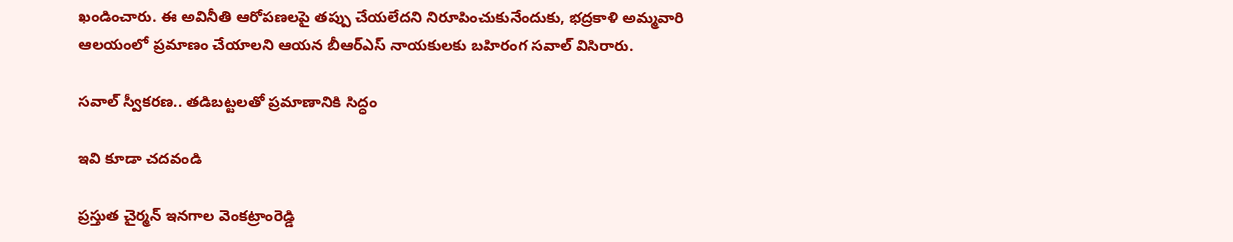ఖండించారు. ఈ అవినీతి ఆరోపణలపై తప్పు చేయలేదని నిరూపించుకునేందుకు, భద్రకాళి అమ్మవారి ఆలయంలో ప్రమాణం చేయాలని ఆయన బీఆర్ఎస్ నాయకులకు బహిరంగ సవాల్ విసిరారు.

సవాల్ స్వీకరణ.. తడిబట్టలతో ప్రమాణానికి సిద్ధం

ఇవి కూడా చదవండి

ప్రస్తుత చైర్మన్ ఇనగాల వెంకట్రాంరెడ్డి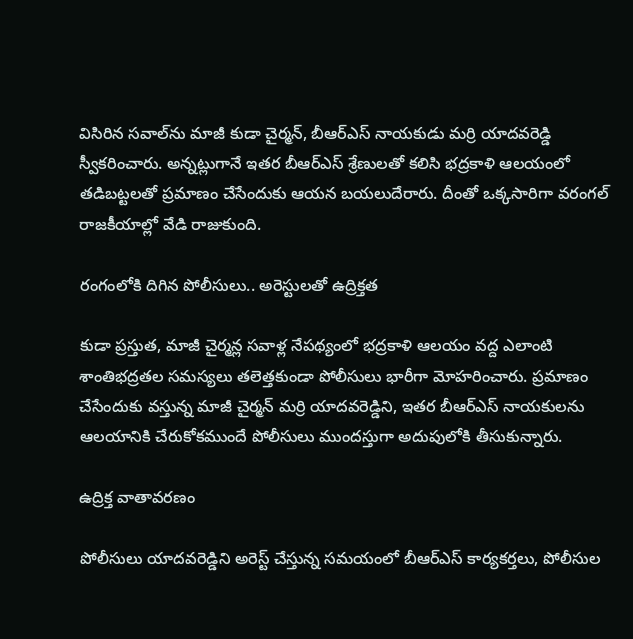విసిరిన సవాల్‌ను మాజీ కుడా చైర్మన్, బీఆర్ఎస్ నాయకుడు మర్రి యాదవరెడ్డి స్వీకరించారు. అన్నట్లుగానే ఇతర బీఆర్ఎస్ శ్రేణులతో కలిసి భద్రకాళి ఆలయంలో తడిబట్టలతో ప్రమాణం చేసేందుకు ఆయన బయలుదేరారు. దీంతో ఒక్కసారిగా వరంగల్ రాజకీయాల్లో వేడి రాజుకుంది.

రంగంలోకి దిగిన పోలీసులు.. అరెస్టులతో ఉద్రిక్తత

కుడా ప్రస్తుత, మాజీ చైర్మన్ల సవాళ్ల నేపథ్యంలో భద్రకాళి ఆలయం వద్ద ఎలాంటి శాంతిభద్రతల సమస్యలు తలెత్తకుండా పోలీసులు భారీగా మోహరించారు. ప్రమాణం చేసేందుకు వస్తున్న మాజీ చైర్మన్ మర్రి యాదవరెడ్డిని, ఇతర బీఆర్ఎస్ నాయకులను ఆలయానికి చేరుకోకముందే పోలీసులు ముందస్తుగా అదుపులోకి తీసుకున్నారు.

ఉద్రిక్త వాతావరణం

పోలీసులు యాదవరెడ్డిని అరెస్ట్ చేస్తున్న సమయంలో బీఆర్ఎస్ కార్యకర్తలు, పోలీసుల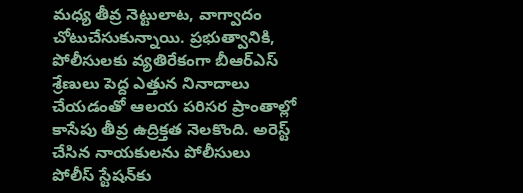మధ్య తీవ్ర నెట్టులాట, వాగ్వాదం చోటుచేసుకున్నాయి. ప్రభుత్వానికి, పోలీసులకు వ్యతిరేకంగా బీఆర్ఎస్ శ్రేణులు పెద్ద ఎత్తున నినాదాలు చేయడంతో ఆలయ పరిసర ప్రాంతాల్లో కాసేపు తీవ్ర ఉద్రిక్తత నెలకొంది. అరెస్ట్ చేసిన నాయకులను పోలీసులు పోలీస్ స్టేషన్‌కు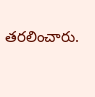తరలించారు.